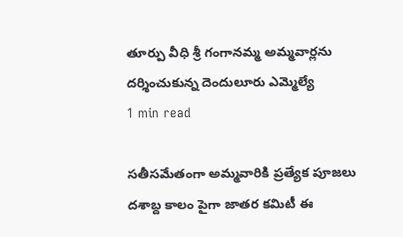తూర్పు వీధి శ్రీ గంగానమ్మ అమ్మవార్లను దర్శించుకున్న దెందులూరు ఎమ్మెల్యే
1 min read

సతీసమేతంగా అమ్మవారికి ప్రత్యేక పూజలు
దశాబ్ద కాలం పైగా జాతర కమిటీ ఈ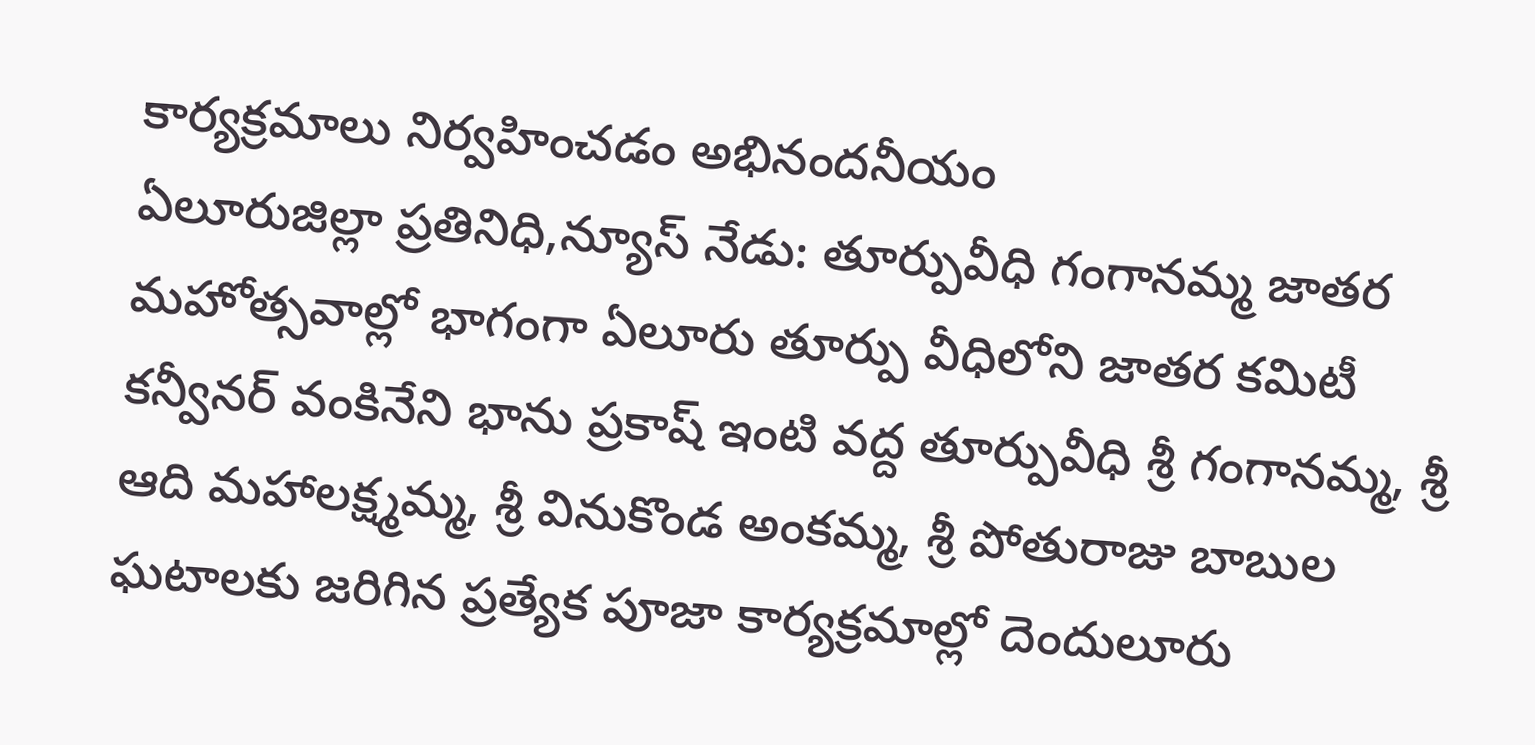కార్యక్రమాలు నిర్వహించడం అభినందనీయం
ఏలూరుజిల్లా ప్రతినిధి,న్యూస్ నేడు: తూర్పువీధి గంగానమ్మ జాతర మహోత్సవాల్లో భాగంగా ఏలూరు తూర్పు వీధిలోని జాతర కమిటీ కన్వీనర్ వంకినేని భాను ప్రకాష్ ఇంటి వద్ద తూర్పువీధి శ్రీ గంగానమ్మ, శ్రీ ఆది మహాలక్ష్మమ్మ, శ్రీ వినుకొండ అంకమ్మ, శ్రీ పోతురాజు బాబుల ఘటాలకు జరిగిన ప్రత్యేక పూజా కార్యక్రమాల్లో దెందులూరు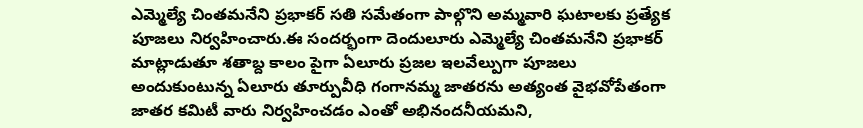ఎమ్మెల్యే చింతమనేని ప్రభాకర్ సతి సమేతంగా పాల్గొని అమ్మవారి ఘటాలకు ప్రత్యేక పూజలు నిర్వహించారు.ఈ సందర్భంగా దెందులూరు ఎమ్మెల్యే చింతమనేని ప్రభాకర్ మాట్లాడుతూ శతాబ్ద కాలం పైగా ఏలూరు ప్రజల ఇలవేల్పుగా పూజలు అందుకుంటున్న ఏలూరు తూర్పువీధి గంగానమ్మ జాతరను అత్యంత వైభవోపేతంగా జాతర కమిటీ వారు నిర్వహించడం ఎంతో అభినందనీయమని,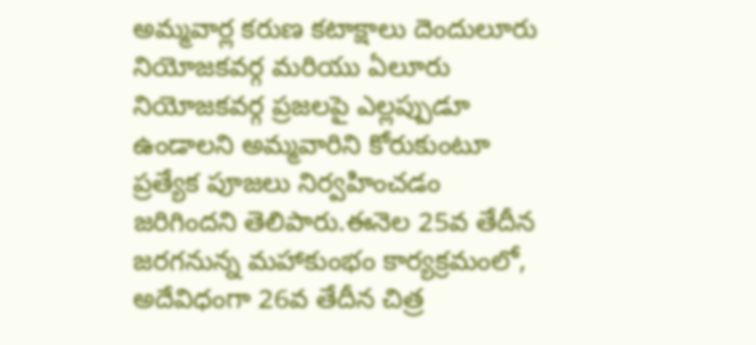అమ్మవార్ల కరుణ కటాక్షాలు దెందులూరు నియోజకవర్గ మరియు ఏలూరు నియోజకవర్గ ప్రజలపై ఎల్లప్పుడూ ఉండాలని అమ్మవారిని కోరుకుంటూ ప్రత్యేక పూజలు నిర్వహించడం జరిగిందని తెలిపారు.ఈనెల 25వ తేదీన జరగనున్న మహాకుంభం కార్యక్రమంలో, అదేవిధంగా 26వ తేదీన చిత్ర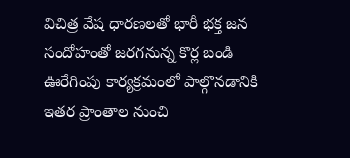విచిత్ర వేష ధారణలతో భారీ భక్త జన సందోహంతో జరగనున్న కొర్ల బండి ఊరేగింపు కార్యక్రమంలో పాల్గొనడానికి ఇతర ప్రాంతాల నుంచి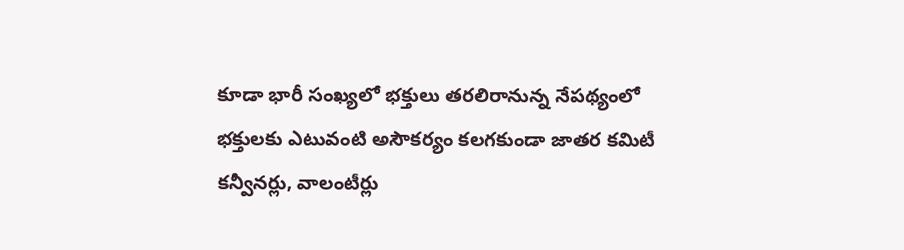కూడా భారీ సంఖ్యలో భక్తులు తరలిరానున్న నేపథ్యంలో భక్తులకు ఎటువంటి అసౌకర్యం కలగకుండా జాతర కమిటీ కన్వీనర్లు, వాలంటీర్లు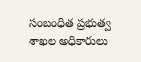సంబంధిత ప్రభుత్వ శాఖల అధికారులు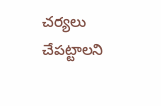చర్యలు చేపట్టాలని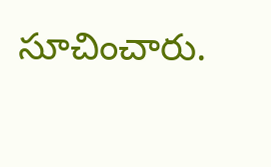సూచించారు.